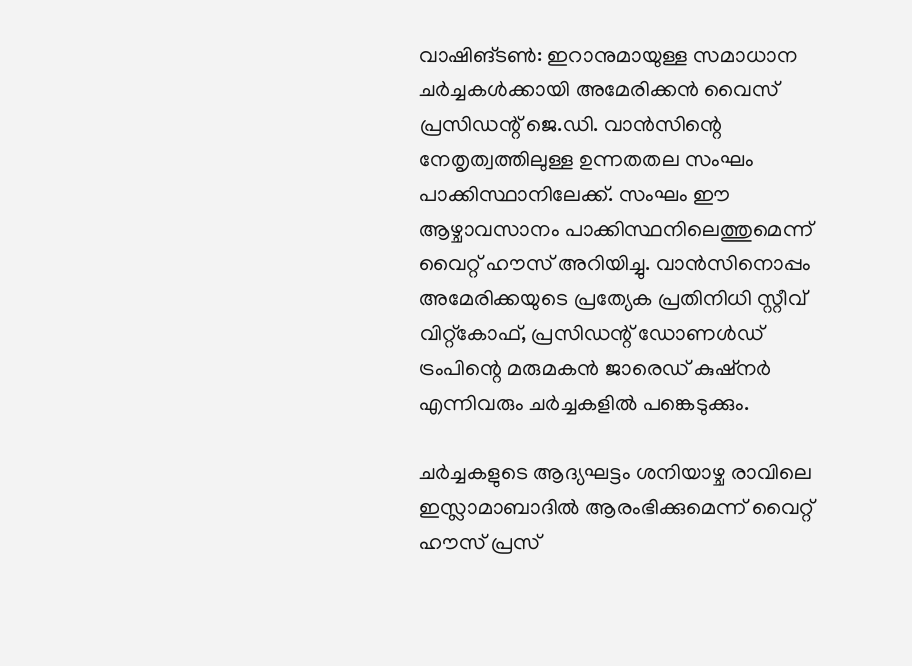വാഷിങ്ടൺ: ഇറാനുമായുള്ള സമാധാന ചർച്ചകൾക്കായി അമേരിക്കൻ വൈസ് പ്രസിഡന്റ് ജെ.ഡി. വാൻസിന്റെ നേതൃത്വത്തിലുള്ള ഉന്നതതല സംഘം പാക്കിസ്ഥാനിലേക്ക്. സംഘം ഈ ആഴ്ചാവസാനം പാക്കിസ്ഥനിലെത്തുമെന്ന് വൈറ്റ് ഹൗസ് അറിയിച്ചു. വാൻസിനൊപ്പം അമേരിക്കയുടെ പ്രത്യേക പ്രതിനിധി സ്റ്റീവ് വിറ്റ്കോഫ്, പ്രസിഡന്റ് ഡോണൾഡ് ട്രംപിന്റെ മരുമകൻ ജാരെഡ് കുഷ്നർ എന്നിവരും ചർച്ചകളിൽ പങ്കെടുക്കും.

ചർച്ചകളുടെ ആദ്യഘട്ടം ശനിയാഴ്ച രാവിലെ ഇസ്ലാമാബാദിൽ ആരംഭിക്കുമെന്ന് വൈറ്റ് ഹൗസ് പ്രസ്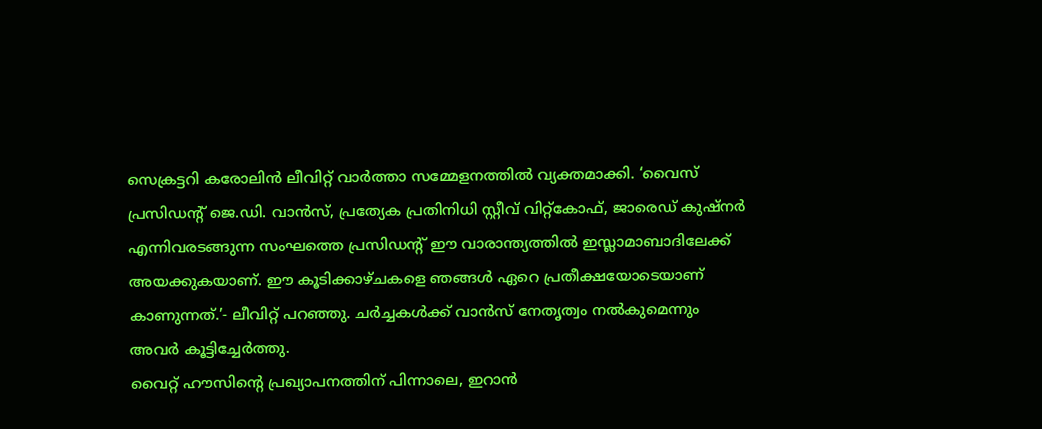സെക്രട്ടറി കരോലിൻ ലീവിറ്റ് വാർത്താ സമ്മേളനത്തിൽ വ്യക്തമാക്കി. ‘വൈസ് പ്രസിഡന്റ് ജെ.ഡി. വാൻസ്, പ്രത്യേക പ്രതിനിധി സ്റ്റീവ് വിറ്റ്കോഫ്, ജാരെഡ് കുഷ്നർ എന്നിവരടങ്ങുന്ന സംഘത്തെ പ്രസിഡന്റ് ഈ വാരാന്ത്യത്തിൽ ഇസ്ലാമാബാദിലേക്ക് അയക്കുകയാണ്. ഈ കൂടിക്കാഴ്ചകളെ ഞങ്ങൾ ഏറെ പ്രതീക്ഷയോടെയാണ് കാണുന്നത്.’- ലീവിറ്റ് പറഞ്ഞു. ചർച്ചകൾക്ക് വാൻസ് നേതൃത്വം നൽകുമെന്നും അവർ കൂട്ടിച്ചേർത്തു.
വൈറ്റ് ഹൗസിന്റെ പ്രഖ്യാപനത്തിന് പിന്നാലെ, ഇറാൻ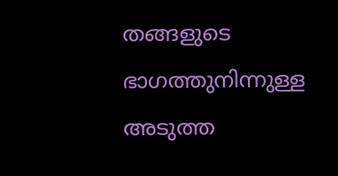തങ്ങളുടെ ഭാഗത്തുനിന്നുള്ള അടുത്ത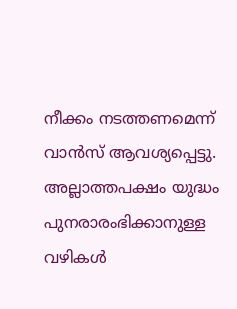നീക്കം നടത്തണമെന്ന് വാൻസ് ആവശ്യപ്പെട്ടു. അല്ലാത്തപക്ഷം യുദ്ധം പുനരാരംഭിക്കാനുള്ള വഴികൾ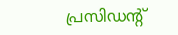പ്രസിഡന്റ്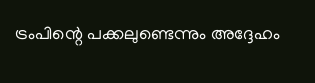ട്രംപിന്റെ പക്കലുണ്ടെന്നും അദ്ദേഹം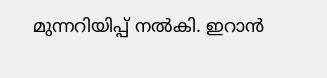മുന്നറിയിപ്പ് നൽകി. ഇറാൻ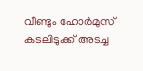വീണ്ടും ഹോർമുസ് കടലിടുക്ക് അടച്ച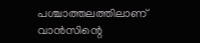പശ്ചാത്തലത്തിലാണ് വാൻസിന്റെ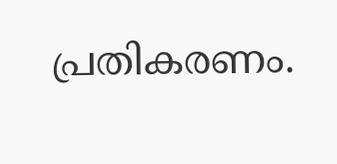പ്രതികരണം.